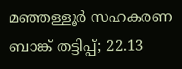മഞ്ഞള്ളൂർ സഹകരണ ബാങ്ക് തട്ടിപ്പ്; 22.13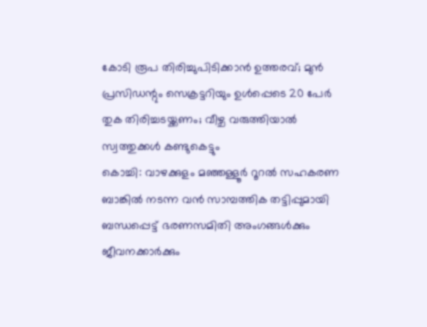കോടി രൂപ തിരിച്ചുപിടിക്കാൻ ഉത്തരവ്; മുൻ പ്രസിഡന്റും സെക്രട്ടറിയും ഉൾപ്പെടെ 20 പേർ തുക തിരിച്ചടയ്ക്കണം; വീഴ്ച വരുത്തിയാൽ സ്വത്തുക്കൾ കണ്ടുകെട്ടും
കൊച്ചി: വാഴക്കുളം മഞ്ഞള്ളൂർ റൂറൽ സഹകരണ ബാങ്കിൽ നടന്ന വൻ സാമ്പത്തിക തട്ടിപ്പുമായി ബന്ധപ്പെട്ട് ഭരണസമിതി അംഗങ്ങൾക്കും ജീവനക്കാർക്കും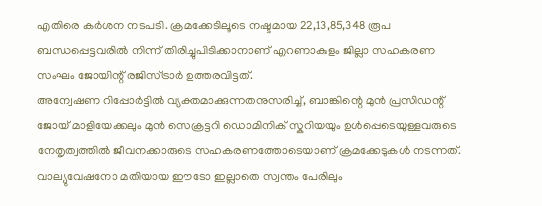എതിരെ കർശന നടപടി. ക്രമക്കേടിലൂടെ നഷ്ടമായ 22,13,85,348 രൂപ ബന്ധപ്പെട്ടവരിൽ നിന്ന് തിരിച്ചുപിടിക്കാനാണ് എറണാകുളം ജില്ലാ സഹകരണ സംഘം ജോയിന്റ് രജിസ്ട്രാർ ഉത്തരവിട്ടത്.
അന്വേഷണ റിപ്പോർട്ടിൽ വ്യക്തമാക്കുന്നതനുസരിച്ച്, ബാങ്കിന്റെ മുൻ പ്രസിഡന്റ് ജോയ് മാളിയേക്കലും മുൻ സെക്രട്ടറി ഡൊമിനിക് സ്കറിയയും ഉൾപ്പെടെയുള്ളവരുടെ നേതൃത്വത്തിൽ ജീവനക്കാരുടെ സഹകരണത്തോടെയാണ് ക്രമക്കേടുകൾ നടന്നത്. വാല്യുവേഷനോ മതിയായ ഈടോ ഇല്ലാതെ സ്വന്തം പേരിലും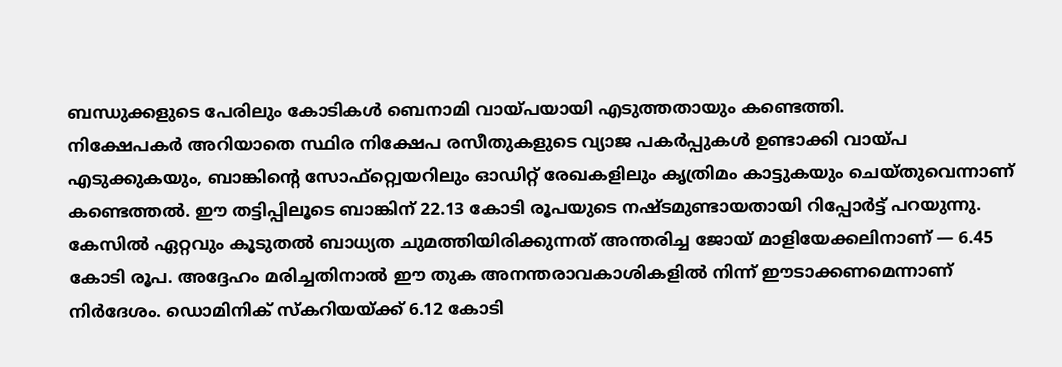ബന്ധുക്കളുടെ പേരിലും കോടികൾ ബെനാമി വായ്പയായി എടുത്തതായും കണ്ടെത്തി.
നിക്ഷേപകർ അറിയാതെ സ്ഥിര നിക്ഷേപ രസീതുകളുടെ വ്യാജ പകർപ്പുകൾ ഉണ്ടാക്കി വായ്പ എടുക്കുകയും, ബാങ്കിന്റെ സോഫ്റ്റ്വെയറിലും ഓഡിറ്റ് രേഖകളിലും കൃത്രിമം കാട്ടുകയും ചെയ്തുവെന്നാണ് കണ്ടെത്തൽ. ഈ തട്ടിപ്പിലൂടെ ബാങ്കിന് 22.13 കോടി രൂപയുടെ നഷ്ടമുണ്ടായതായി റിപ്പോർട്ട് പറയുന്നു.
കേസിൽ ഏറ്റവും കൂടുതൽ ബാധ്യത ചുമത്തിയിരിക്കുന്നത് അന്തരിച്ച ജോയ് മാളിയേക്കലിനാണ് — 6.45 കോടി രൂപ. അദ്ദേഹം മരിച്ചതിനാൽ ഈ തുക അനന്തരാവകാശികളിൽ നിന്ന് ഈടാക്കണമെന്നാണ് നിർദേശം. ഡൊമിനിക് സ്കറിയയ്ക്ക് 6.12 കോടി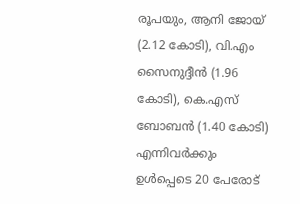രൂപയും, ആനി ജോയ് (2.12 കോടി), വി.എം സൈനുദ്ദീൻ (1.96 കോടി), കെ.എസ് ബോബൻ (1.40 കോടി) എന്നിവർക്കും ഉൾപ്പെടെ 20 പേരോട്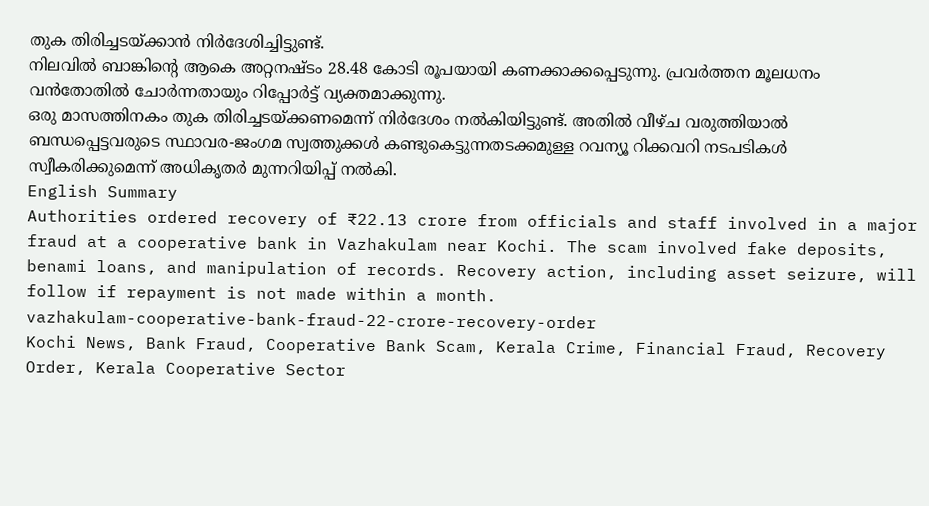തുക തിരിച്ചടയ്ക്കാൻ നിർദേശിച്ചിട്ടുണ്ട്.
നിലവിൽ ബാങ്കിന്റെ ആകെ അറ്റനഷ്ടം 28.48 കോടി രൂപയായി കണക്കാക്കപ്പെടുന്നു. പ്രവർത്തന മൂലധനം വൻതോതിൽ ചോർന്നതായും റിപ്പോർട്ട് വ്യക്തമാക്കുന്നു.
ഒരു മാസത്തിനകം തുക തിരിച്ചടയ്ക്കണമെന്ന് നിർദേശം നൽകിയിട്ടുണ്ട്. അതിൽ വീഴ്ച വരുത്തിയാൽ ബന്ധപ്പെട്ടവരുടെ സ്ഥാവര-ജംഗമ സ്വത്തുക്കൾ കണ്ടുകെട്ടുന്നതടക്കമുള്ള റവന്യൂ റിക്കവറി നടപടികൾ സ്വീകരിക്കുമെന്ന് അധികൃതർ മുന്നറിയിപ്പ് നൽകി.
English Summary
Authorities ordered recovery of ₹22.13 crore from officials and staff involved in a major fraud at a cooperative bank in Vazhakulam near Kochi. The scam involved fake deposits, benami loans, and manipulation of records. Recovery action, including asset seizure, will follow if repayment is not made within a month.
vazhakulam-cooperative-bank-fraud-22-crore-recovery-order
Kochi News, Bank Fraud, Cooperative Bank Scam, Kerala Crime, Financial Fraud, Recovery Order, Kerala Cooperative Sector